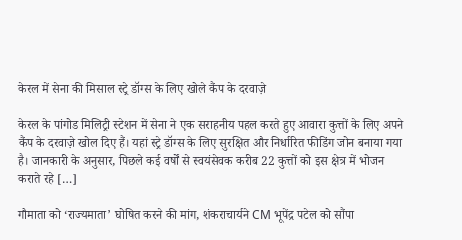केरल में सेना की मिसाल स्ट्रे डॉग्स के लिए खोले कैंप के दरवाज़े

केरल के पांगोड मिलिट्री स्टेशन में सेना ने एक सराहनीय पहल करते हुए आवारा कुत्तों के लिए अपने कैंप के दरवाज़े खोल दिए हैं। यहां स्ट्रे डॉग्स के लिए सुरक्षित और निर्धारित फीडिंग जोन बनाया गया है। जानकारी के अनुसार, पिछले कई वर्षों से स्वयंसेवक करीब 22 कुत्तों को इस क्षेत्र में भोजन कराते रहे […]

गौमाता को ‘राज्यमाता’ घोषित करने की मांग, शंकराचार्यने CM भूपेंद्र पटेल को सौंपा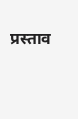प्रस्ताव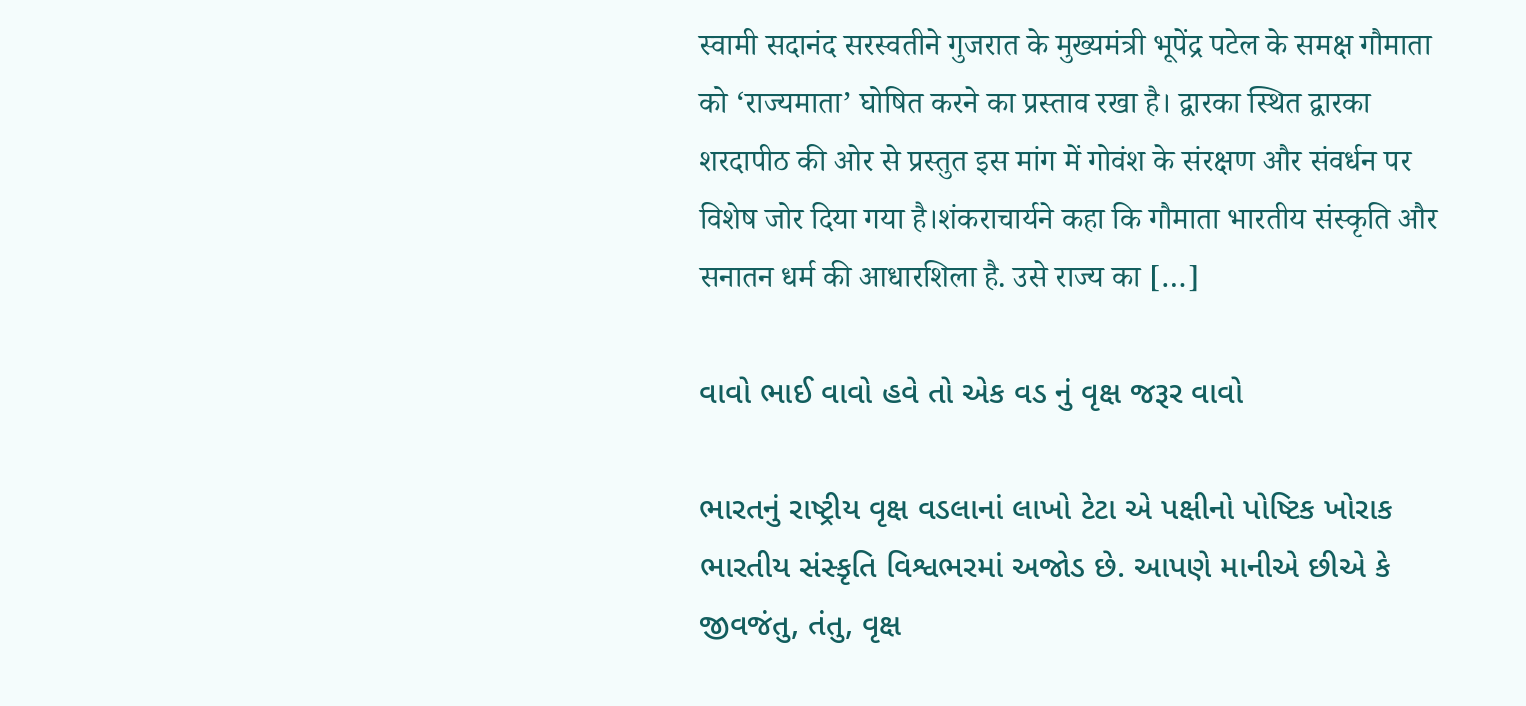स्वामी सदानंद सरस्वतीने गुजरात के मुख्यमंत्री भूपेंद्र पटेल के समक्ष गौमाता को ‘राज्यमाता’ घोषित करने का प्रस्ताव रखा है। द्वारका स्थित द्वारका शरदापीठ की ओर से प्रस्तुत इस मांग में गोवंश के संरक्षण और संवर्धन पर विशेष जोर दिया गया है।शंकराचार्यने कहा कि गौमाता भारतीय संस्कृति और सनातन धर्म की आधारशिला है. उसे राज्य का […]

વાવો ભાઈ વાવો હવે તો એક વડ નું વૃક્ષ જરૂર વાવો

ભારતનું રાષ્ટ્રીય વૃક્ષ વડલાનાં લાખો ટેટા એ પક્ષીનો પોષ્ટિક ખોરાક ભારતીય સંસ્કૃતિ વિશ્વભરમાં અજોડ છે. આપણે માનીએ છીએ કે જીવજંતુ, તંતુ, વૃક્ષ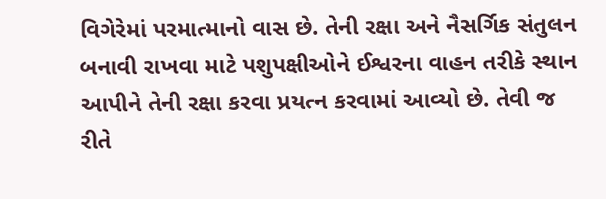વિગેરેમાં પરમાત્માનો વાસ છે. તેની રક્ષા અને નૈસર્ગિક સંતુલન બનાવી રાખવા માટે પશુપક્ષીઓને ઈશ્વરના વાહન તરીકે સ્થાન આપીને તેની રક્ષા કરવા પ્રયત્ન કરવામાં આવ્યો છે. તેવી જ રીતે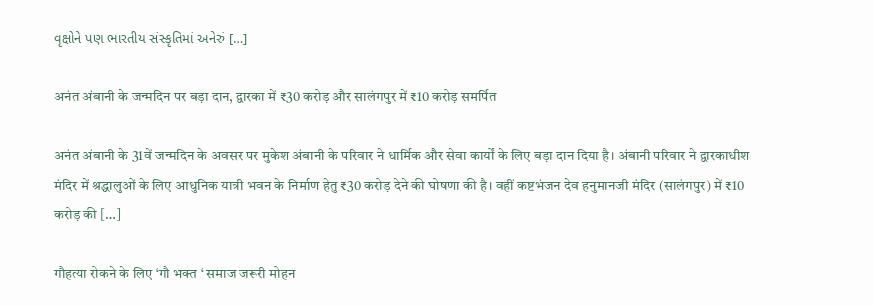વૃક્ષોને પણ ભારતીય સંસ્કૃતિમાં અનેરું […]

अनंत अंबानी के जन्मदिन पर बड़ा दान, द्वारका में ₹30 करोड़ और सालंगपुर में ₹10 करोड़ समर्पित

अनंत अंबानी के 31वें जन्मदिन के अवसर पर मुकेश अंबानी के परिवार ने धार्मिक और सेवा कार्यों के लिए बड़ा दान दिया है। अंबानी परिवार ने द्वारकाधीश मंदिर में श्रद्धालुओं के लिए आधुनिक यात्री भवन के निर्माण हेतु ₹30 करोड़ देने की घोषणा की है। वहीं कष्टभंजन देव हनुमानजी मंदिर (सालंगपुर) में ₹10 करोड़ की […]

गौहत्या रोकने के लिए ‘गौ भक्त ‘ समाज जरूरी मोहन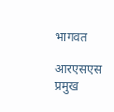भागवत

आरएसएस प्रमुख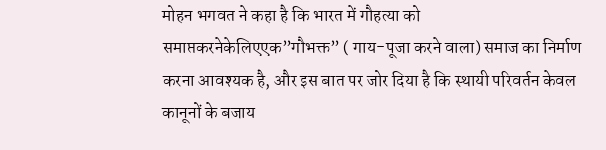मोहन भगवत ने कहा है कि भारत में गौहत्या को समाप्तकरनेकेलिएएक”गौभक्त” ( गाय-पूजा करने वाला) समाज का निर्माण करना आवश्यक है, और इस बात पर जोर दिया है कि स्थायी परिवर्तन केवल कानूनों के बजाय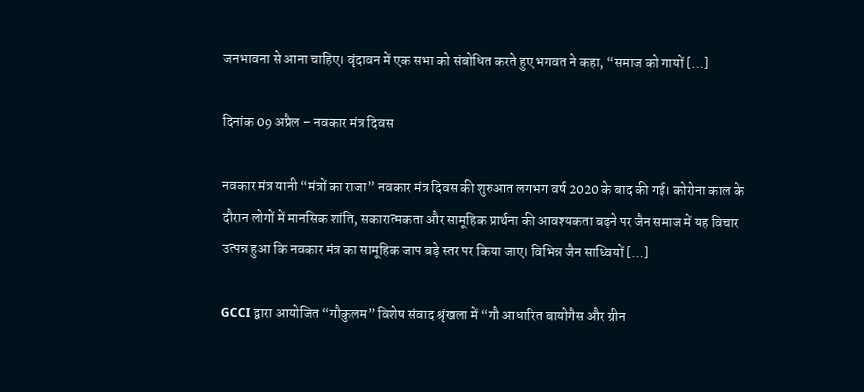जनभावना से आना चाहिए। वृंदावन में एक सभा को संबोधित करते हुए भगवत ने कहा, “समाज को गायों […]

दिनांक 09 अप्रैल – नवकार मंत्र दिवस

नवकार मंत्र यानी “मंत्रों का राजा” नवकार मंत्र दिवस की शुरुआत लगभग वर्ष 2020 के बाद की गई। कोरोना काल के दौरान लोगों में मानसिक शांति, सकारात्मकता और सामूहिक प्रार्थना की आवश्यकता बढ़ने पर जैन समाज में यह विचार उत्पन्न हुआ कि नवकार मंत्र का सामूहिक जाप बड़े स्तर पर किया जाए। विभिन्न जैन साध्वियों […]

GCCI द्वारा आयोजित “गौकुलम” विशेष संवाद श्रृंखला में “गौ आधारित बायोगैस और ग्रीन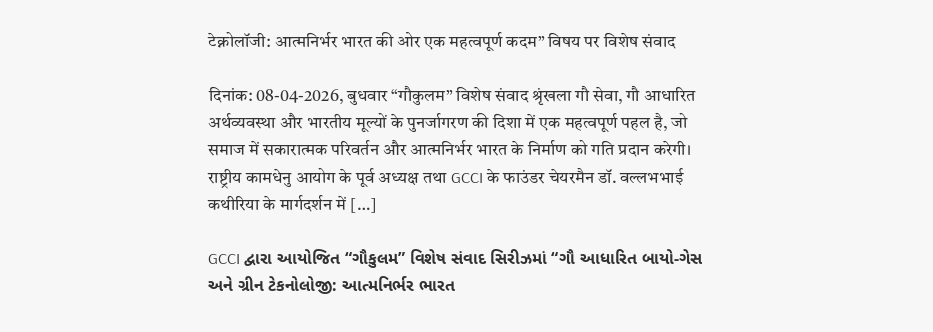टेक्नोलॉजी: आत्मनिर्भर भारत की ओर एक महत्वपूर्ण कदम” विषय पर विशेष संवाद

दिनांक: 08-04-2026, बुधवार “गौकुलम” विशेष संवाद श्रृंखला गौ सेवा, गौ आधारित अर्थव्यवस्था और भारतीय मूल्यों के पुनर्जागरण की दिशा में एक महत्वपूर्ण पहल है, जो समाज में सकारात्मक परिवर्तन और आत्मनिर्भर भारत के निर्माण को गति प्रदान करेगी। राष्ट्रीय कामधेनु आयोग के पूर्व अध्यक्ष तथा GCCI के फाउंडर चेयरमैन डॉ. वल्लभभाई कथीरिया के मार्गदर्शन में […]

GCCI દ્વારા આયોજિત “ગૌકુલમ” વિશેષ સંવાદ સિરીઝમાં “ગૌ આધારિત બાયો-ગેસ અને ગ્રીન ટેકનોલોજી: આત્મનિર્ભર ભારત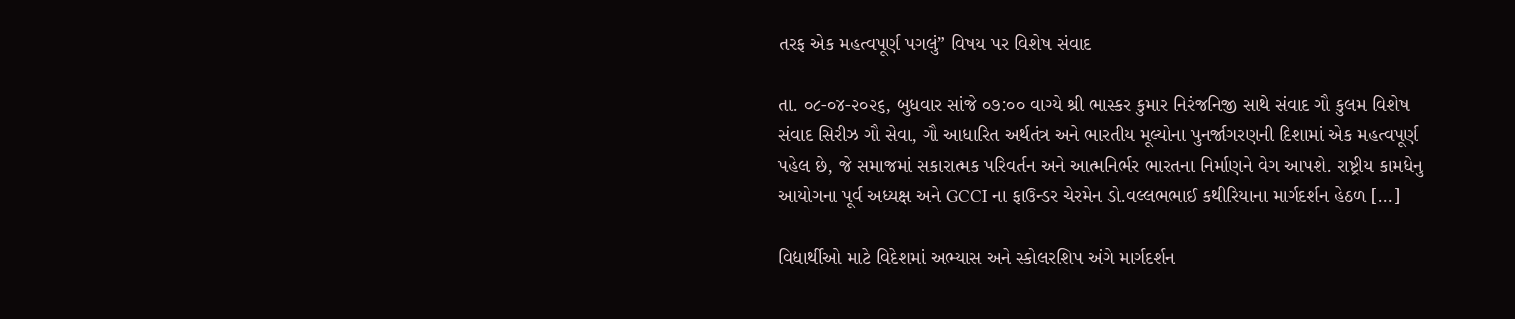તરફ એક મહત્વપૂર્ણ પગલું” વિષય પર વિશેષ સંવાદ

તા. ૦૮-૦૪-૨૦૨૬, બુધવાર સાંજે ૦૭:૦૦ વાગ્યે શ્રી ભાસ્કર કુમાર નિરંજનિજી સાથે સંવાદ ગૌ કુલમ વિશેષ સંવાદ સિરીઝ ગૌ સેવા, ગૌ આધારિત અર્થતંત્ર અને ભારતીય મૂલ્યોના પુનર્જાગરણની દિશામાં એક મહત્વપૂર્ણ પહેલ છે, જે સમાજમાં સકારાત્મક પરિવર્તન અને આત્મનિર્ભર ભારતના નિર્માણને વેગ આપશે. રાષ્ટ્રીય કામધેનુ આયોગના પૂર્વ અધ્યક્ષ અને GCCI ના ફાઉન્ડર ચેરમેન ડો.વલ્લભભાઈ કથીરિયાના માર્ગદર્શન હેઠળ […]

વિદ્યાર્થીઓ માટે વિદેશમાં અભ્યાસ અને સ્કોલરશિપ અંગે માર્ગદર્શન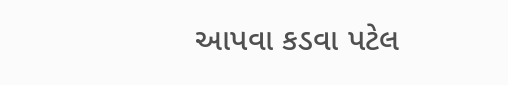આપવા કડવા પટેલ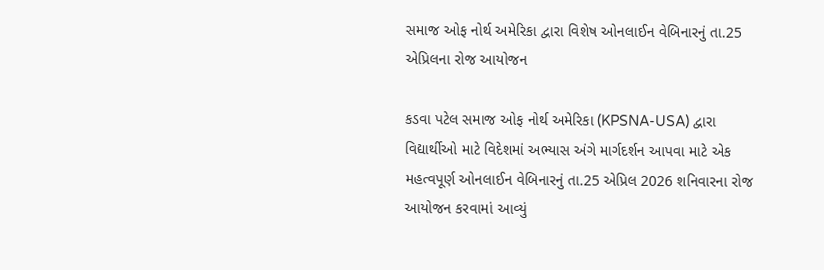સમાજ ઓફ નોર્થ અમેરિકા દ્વારા વિશેષ ઓનલાઈન વેબિનારનું તા.25 એપ્રિલના રોજ આયોજન

કડવા પટેલ સમાજ ઓફ નોર્થ અમેરિકા (KPSNA-USA) દ્વારા વિદ્યાર્થીઓ માટે વિદેશમાં અભ્યાસ અંગે માર્ગદર્શન આપવા માટે એક મહત્વપૂર્ણ ઓનલાઈન વેબિનારનું તા.25 એપ્રિલ 2026 શનિવારના રોજ  આયોજન કરવામાં આવ્યું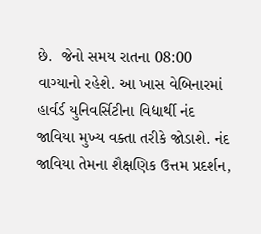છે.  જેનો સમય રાતના 08:00 વાગ્યાનો રહેશે. આ ખાસ વેબિનારમાં હાર્વર્ડ યુનિવર્સિટીના વિદ્યાર્થી નંદ જાવિયા મુખ્ય વક્તા તરીકે જોડાશે. નંદ જાવિયા તેમના શૈક્ષણિક ઉત્તમ પ્રદર્શન,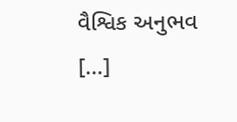વૈશ્વિક અનુભવ […]